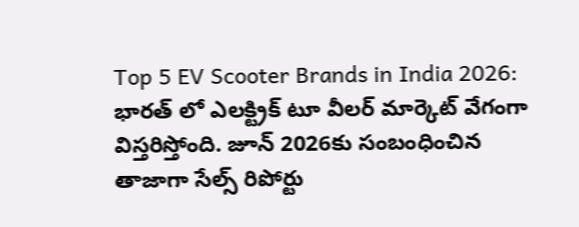Top 5 EV Scooter Brands in India 2026: భారత్ లో ఎలక్ట్రిక్ టూ వీలర్ మార్కెట్ వేగంగా విస్తరిస్తోంది. జూన్ 2026కు సంబంధించిన తాజాగా సేల్స్ రిపోర్టు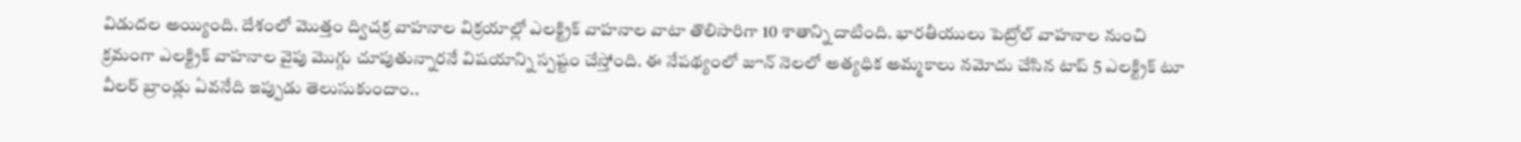విడుదల అయ్యింది. దేశంలో మొత్తం ద్విచక్ర వాహనాల విక్రయాల్లో ఎలక్ట్రిక్ వాహనాల వాటా తొలిసారిగా 10 శాతాన్ని దాటింది. భారతీయులు పెట్రోల్ వాహనాల నుంచి క్రమంగా ఎలక్ట్రిక్ వాహనాల వైపు మొగ్గు చూపుతున్నారనే విషయాన్ని స్పష్టం చేస్తోంది. ఈ నేపథ్యంలో జూన్ నెలలో అత్యధిక అమ్మకాలు నమోదు చేసిన టాప్ 5 ఎలక్ట్రిక్ టూ వీలర్ బ్రాండ్లు ఏవనేది ఇప్పుడు తెలుసుకుందాం..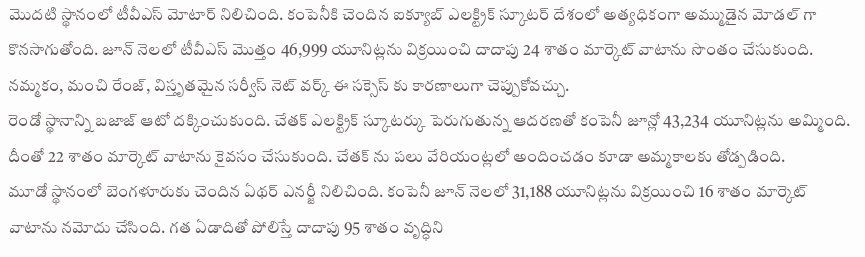మొదటి స్థానంలో టీవీఎస్ మోటార్ నిలిచింది. కంపెనీకి చెందిన ఐక్యూబ్ ఎలక్ట్రిక్ స్కూటర్ దేశంలో అత్యధికంగా అమ్ముడైన మోడల్ గా కొనసాగుతోంది. జూన్ నెలలో టీవీఎస్ మొత్తం 46,999 యూనిట్లను విక్రయించి దాదాపు 24 శాతం మార్కెట్ వాటాను సొంతం చేసుకుంది. నమ్మకం, మంచి రేంజ్, విస్తృతమైన సర్వీస్ నెట్ వర్క్ ఈ సక్సెస్ కు కారణాలుగా చెప్పుకోవచ్చు.
రెండో స్థానాన్ని బజాజ్ ఆటో దక్కించుకుంది. చేతక్ ఎలక్ట్రిక్ స్కూటర్కు పెరుగుతున్న ఆదరణతో కంపెనీ జూన్లో 43,234 యూనిట్లను అమ్మింది. దీంతో 22 శాతం మార్కెట్ వాటాను కైవసం చేసుకుంది. చేతక్ ను పలు వేరియంట్లలో అందించడం కూడా అమ్మకాలకు తోడ్పడింది.
మూడో స్థానంలో బెంగళూరుకు చెందిన ఏథర్ ఎనర్జీ నిలిచింది. కంపెనీ జూన్ నెలలో 31,188 యూనిట్లను విక్రయించి 16 శాతం మార్కెట్ వాటాను నమోదు చేసింది. గత ఏడాదితో పోలిస్తే దాదాపు 95 శాతం వృద్ధిని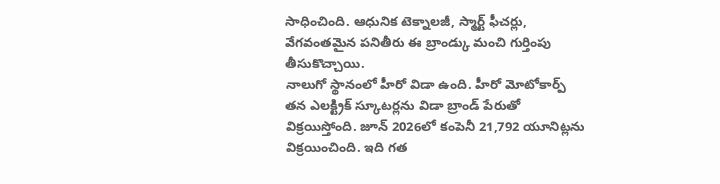సాధించింది. ఆధునిక టెక్నాలజీ, స్మార్ట్ ఫీచర్లు, వేగవంతమైన పనితీరు ఈ బ్రాండ్కు మంచి గుర్తింపు తీసుకొచ్చాయి.
నాలుగో స్థానంలో హీరో విడా ఉంది. హీరో మోటోకార్ప్ తన ఎలక్ట్రిక్ స్కూటర్లను విడా బ్రాండ్ పేరుతో విక్రయిస్తోంది. జూన్ 2026లో కంపెనీ 21,792 యూనిట్లను విక్రయించింది. ఇది గత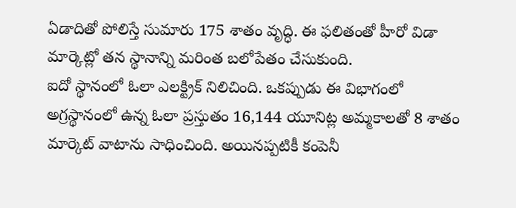ఏడాదితో పోలిస్తే సుమారు 175 శాతం వృద్ధి. ఈ ఫలితంతో హీరో విడా మార్కెట్లో తన స్థానాన్ని మరింత బలోపేతం చేసుకుంది.
ఐదో స్థానంలో ఓలా ఎలక్ట్రిక్ నిలిచింది. ఒకప్పుడు ఈ విభాగంలో అగ్రస్థానంలో ఉన్న ఓలా ప్రస్తుతం 16,144 యూనిట్ల అమ్మకాలతో 8 శాతం మార్కెట్ వాటాను సాధించింది. అయినప్పటికీ కంపెనీ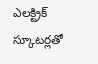ఎలక్ట్రిక్ స్కూటర్లతో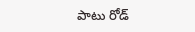పాటు రోడ్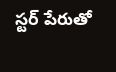స్టర్ పేరుతో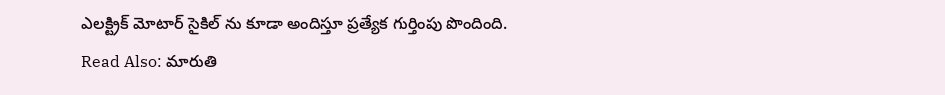ఎలక్ట్రిక్ మోటార్ సైకిల్ ను కూడా అందిస్తూ ప్రత్యేక గుర్తింపు పొందింది.
Read Also: మారుతి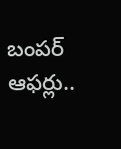బంపర్ ఆఫర్లు..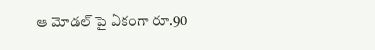ఆ మోడల్ పై ఏకంగా రూ.90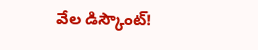వేల డిస్కౌంట్!